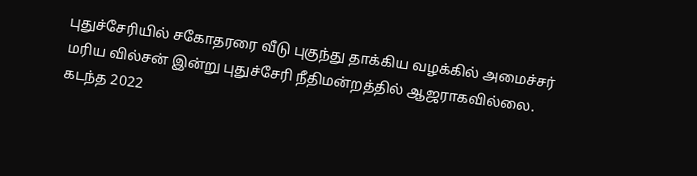புதுச்சேரியில் சகோதரரை வீடு புகுந்து தாக்கிய வழக்கில் அமைச்சர் மரிய வில்சன் இன்று புதுச்சேரி நீதிமன்றத்தில் ஆஜராகவில்லை. கடந்த 2022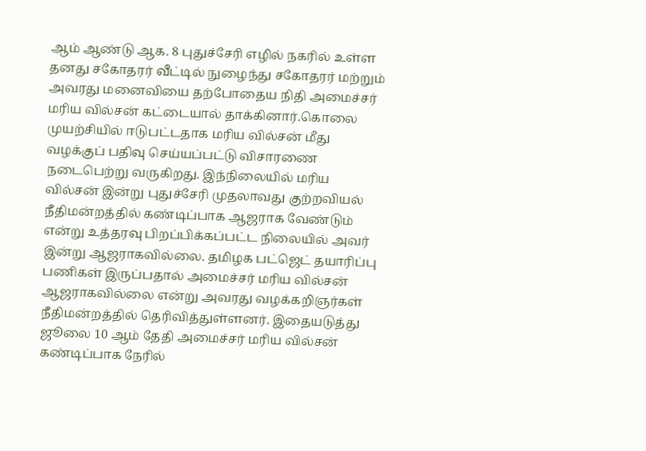ஆம் ஆண்டு ஆக. 8 புதுச்சேரி எழில் நகரில் உள்ள தனது சகோதரர் வீட்டில் நுழைந்து சகோதரர் மற்றும் அவரது மனைவியை தற்போதைய நிதி அமைச்சர் மரிய வில்சன் கட்டையால் தாக்கினார்.கொலை முயற்சியில் ஈடுபட்டதாக மரிய வில்சன் மீது வழக்குப் பதிவு செய்யப்பட்டு விசாரணை நடைபெற்று வருகிறது. இந்நிலையில் மரிய வில்சன் இன்று புதுச்சேரி முதலாவது குற்றவியல் நீதிமன்றத்தில் கண்டிப்பாக ஆஜராக வேண்டும் என்று உத்தரவு பிறப்பிக்கப்பட்ட நிலையில் அவர் இன்று ஆஜராகவில்லை. தமிழக பட்ஜெட் தயாரிப்பு பணிகள் இருப்பதால் அமைச்சர் மரிய வில்சன் ஆஜராகவில்லை என்று அவரது வழக்கறிஞர்கள் நீதிமன்றத்தில் தெரிவித்துள்ளனர். இதையடுத்து ஜூலை 10 ஆம் தேதி அமைச்சர் மரிய வில்சன் கண்டிப்பாக நேரில்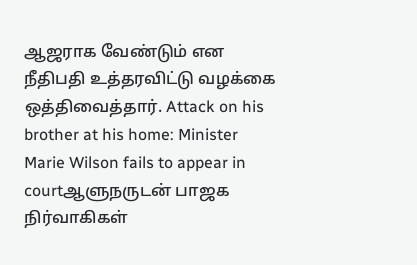ஆஜராக வேண்டும் என நீதிபதி உத்தரவிட்டு வழக்கை ஒத்திவைத்தார். Attack on his brother at his home: Minister Marie Wilson fails to appear in courtஆளுநருடன் பாஜக நிர்வாகிகள்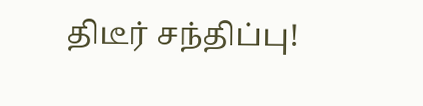திடீர் சந்திப்பு!